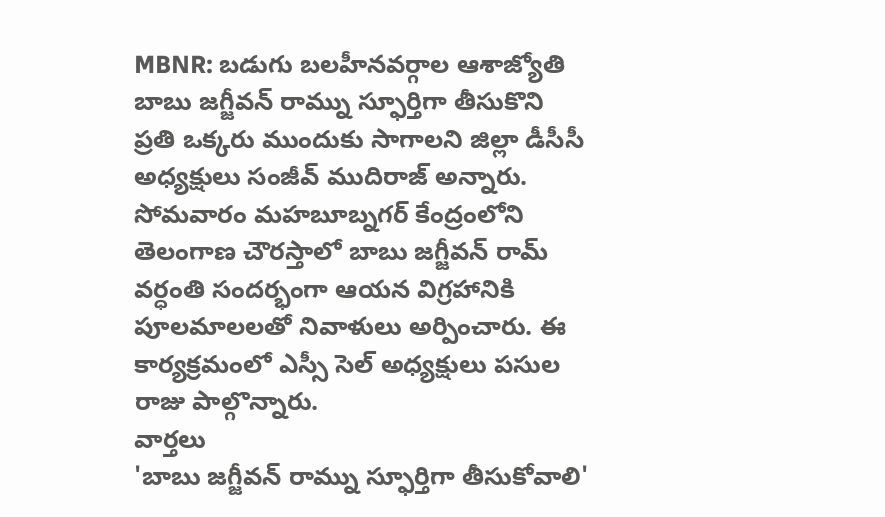MBNR: బడుగు బలహీనవర్గాల ఆశాజ్యోతి బాబు జగ్జీవన్ రామ్ను స్ఫూర్తిగా తీసుకొని ప్రతి ఒక్కరు ముందుకు సాగాలని జిల్లా డీసీసీ అధ్యక్షులు సంజీవ్ ముదిరాజ్ అన్నారు. సోమవారం మహబూబ్నగర్ కేంద్రంలోని తెలంగాణ చౌరస్తాలో బాబు జగ్జీవన్ రామ్ వర్ధంతి సందర్భంగా ఆయన విగ్రహానికి పూలమాలలతో నివాళులు అర్పించారు. ఈ కార్యక్రమంలో ఎస్సీ సెల్ అధ్యక్షులు పసుల రాజు పాల్గొన్నారు.
వార్తలు
'బాబు జగ్జీవన్ రామ్ను స్ఫూర్తిగా తీసుకోవాలి'